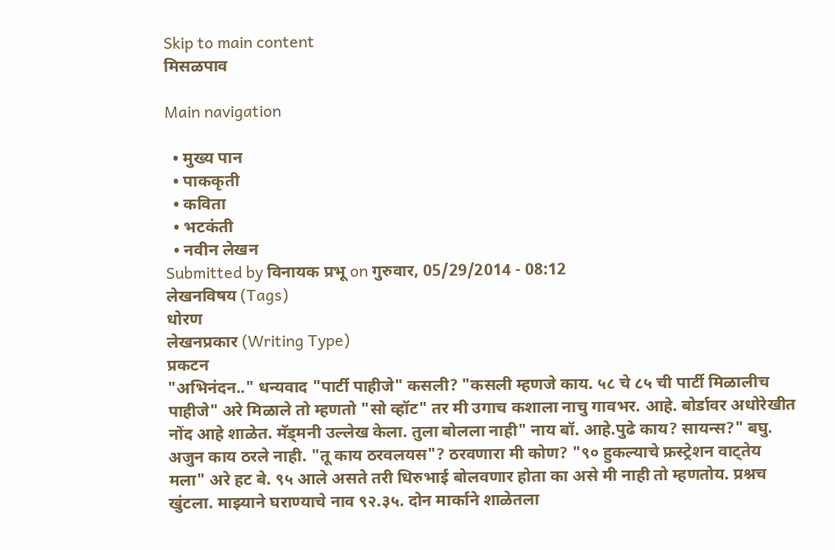Skip to main content
मिसळपाव

Main navigation

  • मुख्य पान
  • पाककृती
  • कविता
  • भटकंती
  • नवीन लेखन
Submitted by विनायक प्रभू on गुरुवार, 05/29/2014 - 08:12
लेखनविषय (Tags)
धोरण
लेखनप्रकार (Writing Type)
प्रकटन
"अभिनंदन.." धन्यवाद "पार्टी पाहीजे" कसली? "कसली म्हणजे काय. ५८ चे ८५ ची पार्टी मिळालीच पाहीजे" अरे मिळाले तो म्हणतो "सो व्हॉट" तर मी उगाच कशाला नाचु गावभर. आहे. बोर्डावर अधोरेखीत नोंद आहे शाळेत. मॅड्मनी उल्लेख केला. तुला बोलला नाही" नाय बॉ. आहे.पुढे काय? सायन्स?" बघु. अजुन काय ठरले नाही. "तू काय ठरवलयस"? ठरवणारा मी कोण? "९० हुकल्याचे फ्रस्ट्रेशन वाट्तेय मला" अरे हट बे. ९५ आले असते तरी धिरुभाई बोलवणार होता का असे मी नाही तो म्हणतोय. प्रश्नच खुंटला. माझ्याने घराण्याचे नाव ९२.३५. दोन मार्काने शाळेतला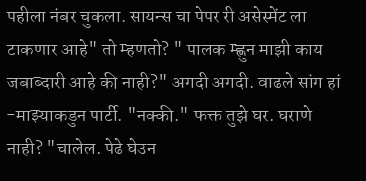पहीला नंबर चुकला. सायन्स चा पेपर री असेस्मेंट ला टाकणार आहे" तो म्हणतो? " पालक म्ह्णुन माझी काय जबाब्दारी आहे की नाही?" अगदी अगदी. वाढले सांग हां -माझ्याकडुन पार्टी. "नक्की." फक्त तुझे घर. घराणे नाही? "चालेल. पेढे घेउन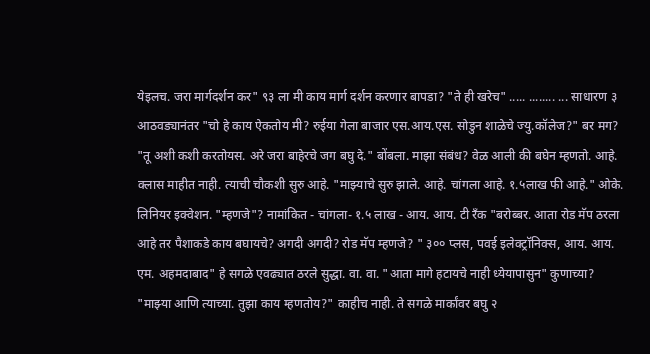येइलच. जरा मार्गदर्शन कर" ९३ ला मी काय मार्ग दर्शन करणार बापडा? "ते ही खरेच" ..... ........ ... साधारण ३ आठवड्यानंतर "चो हे काय ऐकतोय मी? रुईया गेला बाजार एस.आय.एस. सोडुन शाळेचे ज्यु.कॉलेज?" बर मग? "तू अशी कशी करतोयस. अरे जरा बाहेरचे जग बघु दे." बोंबला. माझा संबंध? वेळ आली की बघेन म्हणतो. आहे. क्लास माहीत नाही. त्याची चौकशी सुरु आहे. "माझ्याचे सुरु झाले. आहे. चांगला आहे. १.५लाख फी आहे." ओके. लिनियर इक्वेशन. "म्हणजे"? नामांकित - चांगला- १.५ लाख - आय. आय. टी रँक "बरोब्बर. आता रोड मॅप ठरला आहे तर पैशाकडे काय बघायचे? अगदी अगदी? रोड मॅप म्हणजे? " ३०० प्लस, पवई इलेक्ट्रॉनिक्स, आय. आय. एम. अहमदाबाद" हे सगळे एवढ्यात ठरले सुद्धा. वा. वा. "आता मागे हटायचे नाही ध्येयापासुन" कुणाच्या? "माझ्या आणि त्याच्या. तुझा काय म्हणतोय?" काहीच नाही. ते सगळे मार्कांवर बघु २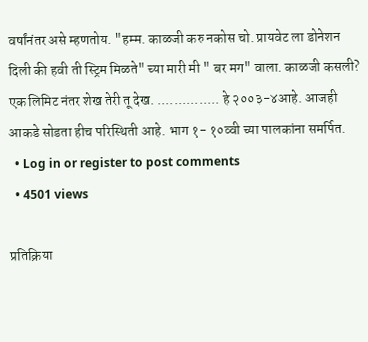वर्षांनंतर असे म्हणतोय. "हम्म. काळजी करु नकोस चो. प्रायवेट ला डोनेशन दिली की हवी ती स्ट्रिम मिळते" च्या मारी मी " बर मग" वाला. काळजी कसली? एक लिमिट नंतर शेख तेरी तू देख. ............... हे २००३-४आहे. आजही आकडे सोडता हीच परिस्थिती आहे. भाग १- १०व्वी च्या पालकांना समर्पित.
  • Log in or register to post comments
  • 4501 views

प्रतिक्रिया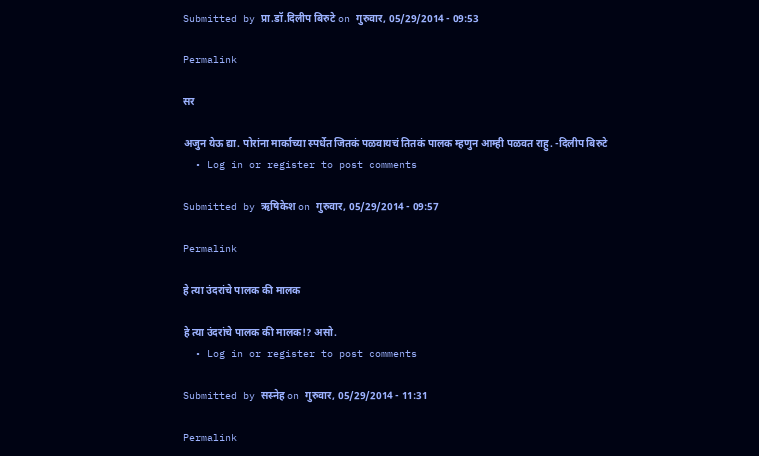Submitted by प्रा.डॉ.दिलीप बिरुटे on गुरुवार, 05/29/2014 - 09:53

Permalink

सर

अजुन येऊ द्या. पोरांना मार्काच्या स्पर्धेत जितकं पळवायचं तितकं पालक म्हणुन आम्ही पळवत राहु. -दिलीप बिरुटे
  • Log in or register to post comments

Submitted by ऋषिकेश on गुरुवार, 05/29/2014 - 09:57

Permalink

हे त्या उंदरांचे पालक की मालक

हे त्या उंदरांचे पालक की मालक!? असो.
  • Log in or register to post comments

Submitted by सस्नेह on गुरुवार, 05/29/2014 - 11:31

Permalink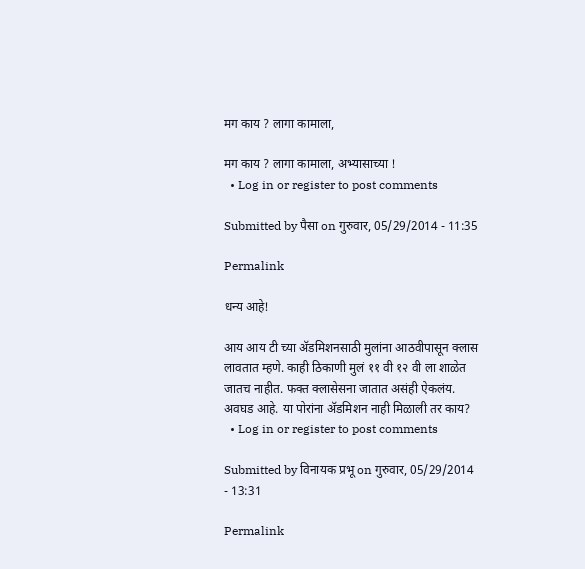मग काय ? लागा कामाला,

मग काय ? लागा कामाला, अभ्यासाच्या !
  • Log in or register to post comments

Submitted by पैसा on गुरुवार, 05/29/2014 - 11:35

Permalink

धन्य आहे!

आय आय टी च्या अ‍ॅडमिशनसाठी मुलांना आठवीपासून क्लास लावतात म्हणे. काही ठिकाणी मुलं ११ वी १२ वी ला शाळेत जातच नाहीत. फक्त क्लासेसना जातात असंही ऐकलंय. अवघड आहे. या पोरांना अ‍ॅडमिशन नाही मिळाली तर काय?
  • Log in or register to post comments

Submitted by विनायक प्रभू on गुरुवार, 05/29/2014 - 13:31

Permalink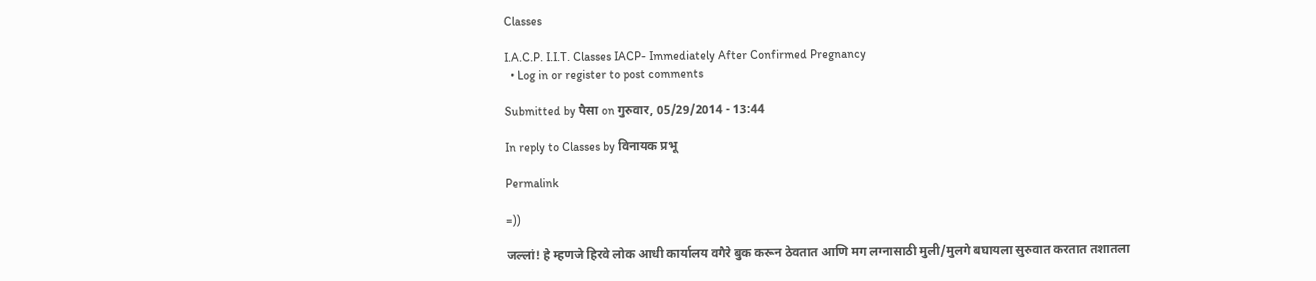Classes

I.A.C.P. I.I.T. Classes IACP- Immediately After Confirmed Pregnancy
  • Log in or register to post comments

Submitted by पैसा on गुरुवार, 05/29/2014 - 13:44

In reply to Classes by विनायक प्रभू

Permalink

=))

जल्लां! हे म्हणजे हिरवे लोक आधी कार्यालय वगैरे बुक करून ठेवतात आणि मग लग्नासाठी मुली/मुलगे बघायला सुरुवात करतात तशातला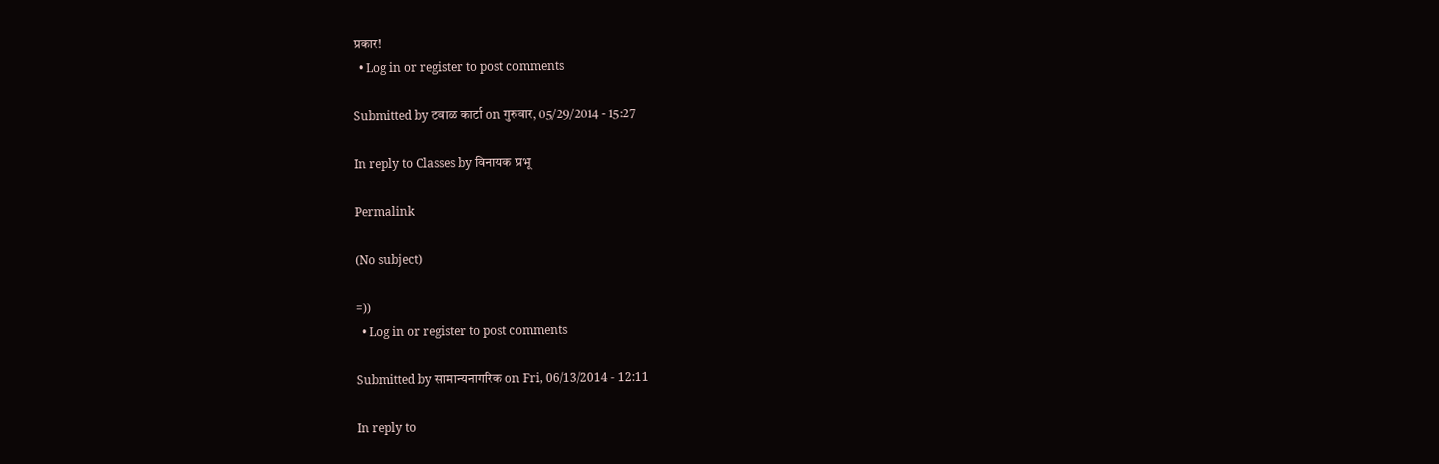प्रकार!
  • Log in or register to post comments

Submitted by टवाळ कार्टा on गुरुवार, 05/29/2014 - 15:27

In reply to Classes by विनायक प्रभू

Permalink

(No subject)

=))
  • Log in or register to post comments

Submitted by सामान्यनागरिक on Fri, 06/13/2014 - 12:11

In reply to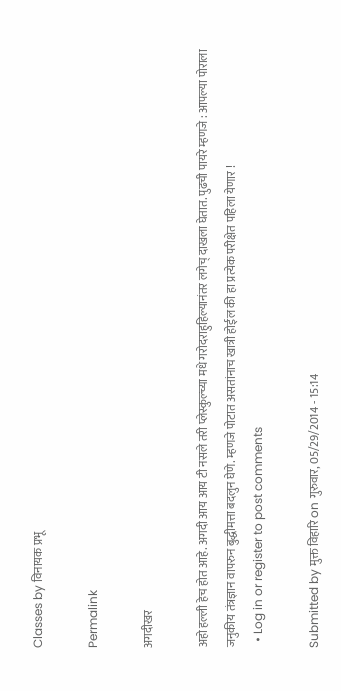Classes by विनायक प्रभू

Permalink

अगदीखर

अहो हल्ली हेच होत आहे. अगदी आय आय टी नसले तरी प्लेस्कुल्च्या मधे गरोदराहुहिल्यानंतर लगेच् दाखला घेतात. पुढची पायरे म्हणजे : आपल्या पोराला जनुकीय तंत्रज्ञान वापरुन बुद्धीमत्ता बदलुन घेणे. म्हणजे पोटात असतांनाच खात्री होईल की हा प्रत्येक परीक्षेत पहिला येणार !
  • Log in or register to post comments

Submitted by मुक्त विहारि on गुरुवार, 05/29/2014 - 15:14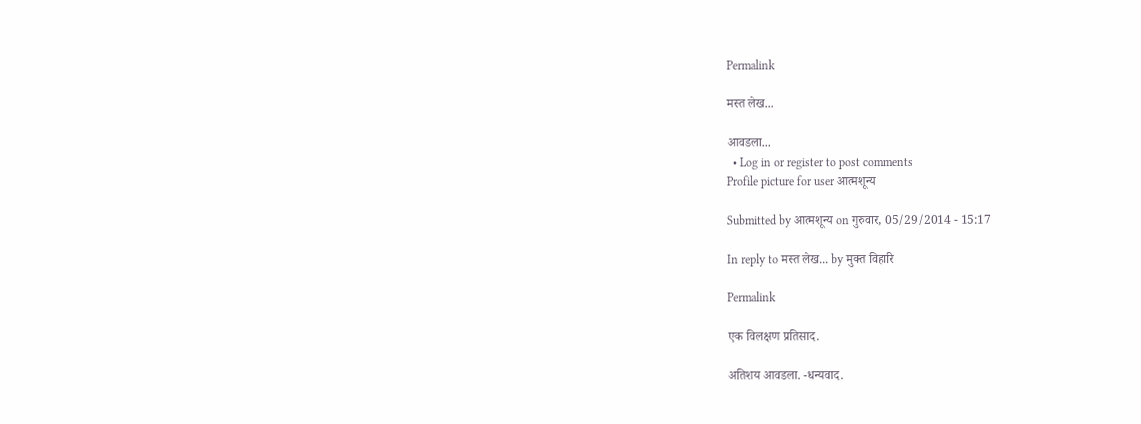Permalink

मस्त लेख...

आवडला...
  • Log in or register to post comments
Profile picture for user आत्मशून्य

Submitted by आत्मशून्य on गुरुवार, 05/29/2014 - 15:17

In reply to मस्त लेख... by मुक्त विहारि

Permalink

एक विलक्षण प्रतिसाद.

अतिशय आवडला. -धन्यवाद.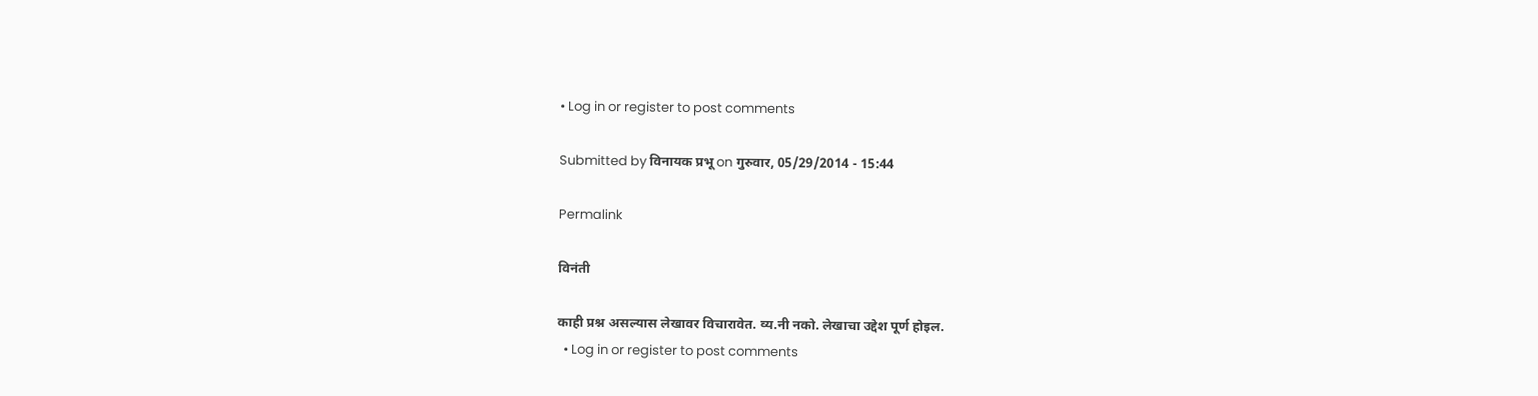• Log in or register to post comments

Submitted by विनायक प्रभू on गुरुवार, 05/29/2014 - 15:44

Permalink

विनंती

काही प्रश्न असल्यास लेखावर विचारावेत. व्य.नी नको. लेखाचा उद्देश पूर्ण होइल.
  • Log in or register to post comments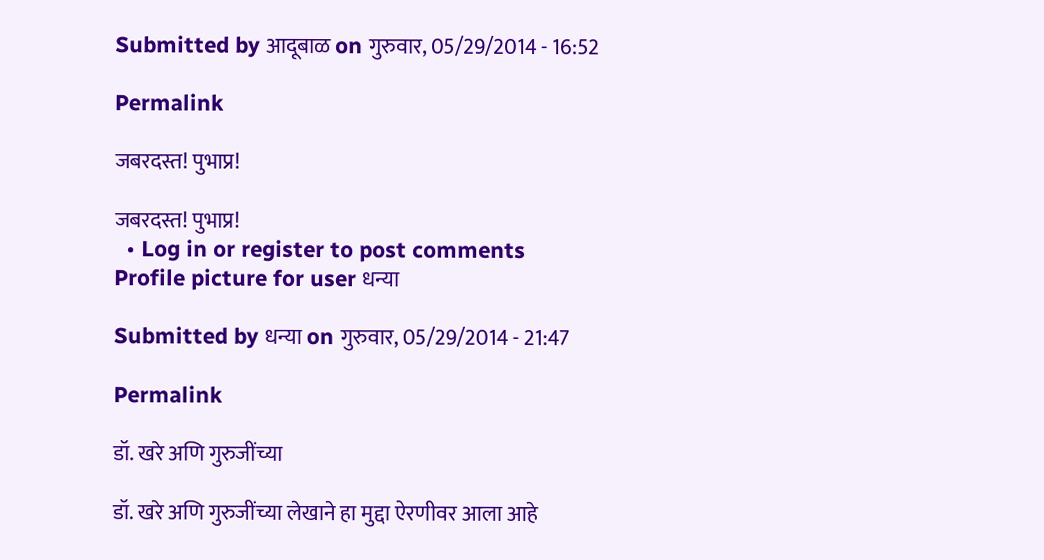Submitted by आदूबाळ on गुरुवार, 05/29/2014 - 16:52

Permalink

जबरदस्त! पुभाप्र!

जबरदस्त! पुभाप्र!
  • Log in or register to post comments
Profile picture for user धन्या

Submitted by धन्या on गुरुवार, 05/29/2014 - 21:47

Permalink

डॉ. खरे अणि गुरुजींच्या

डॉ. खरे अणि गुरुजींच्या लेखाने हा मुद्दा ऐरणीवर आला आहे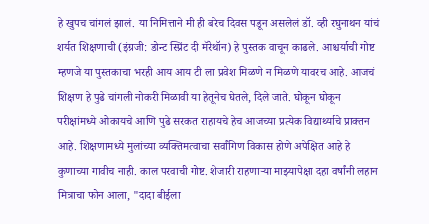हे खुपच चांगलं झालं. या निमित्ताने मी ही बरेच दिवस पडून असलेलं डॉ. व्ही रघुनाथन यांचं शर्यत शिक्षणाची (इंग्रजी: डोन्ट स्प्रिंट दी मॅरेथॉन) हे पुस्तक वाचून काढले. आश्चर्याची गोष्ट म्हणजे या पुस्तकाचा भरही आय आय टी ला प्रवेश मिळणे न मिळणे यावरच आहे. आजचं शिक्षण हे पुढे चांगली नोकरी मिळावी या हेतूनेच घेतले, दिले जाते. घोकून घोकून परीक्षांमध्ये ओकायचे आणि पुढे सरकत राहायचे हेच आजच्या प्रत्येक विद्यार्थ्याचे प्राक्तन आहे. शिक्षणामध्ये मुलांच्या व्यक्तिमत्वाचा सर्वांगिण विकास होणे अपेक्षित आहे हे कुणाच्या गावीच नाही. काल परवाची गोष्ट. शेजारी राहणार्‍या माझ्यापेक्षा दहा वर्षांनी लहान मित्राचा फोन आला, "दादा बीईला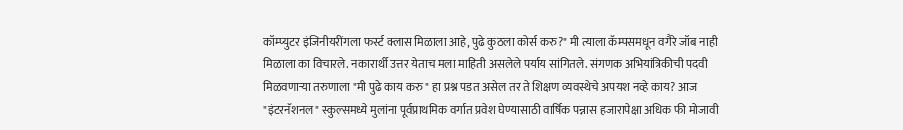कॉम्प्युटर इंजिनीयरींगला फर्स्ट क्लास मिळाला आहे, पुढे कुठला कोर्स करु?" मी त्याला कॅम्पसमधून वगैरे जॉब नाही मिळाला का विचारले. नकारार्थी उत्तर येताच मला माहिती असलेले पर्याय सांगितले. संगणक अभियांत्रिकीची पदवी मिळवणार्‍या तरुणाला "मी पुढे काय करु" हा प्रश्न पडत असेल तर ते शिक्षण व्यवस्थेचे अपयश नव्हे काय? आज "इंटरनॅशनल" स्कुल्समध्ये मुलांना पूर्वप्राथमिक वर्गात प्रवेश घेण्यासाठी वार्षिक पन्नास हजारापेक्षा अधिक फी मोजावी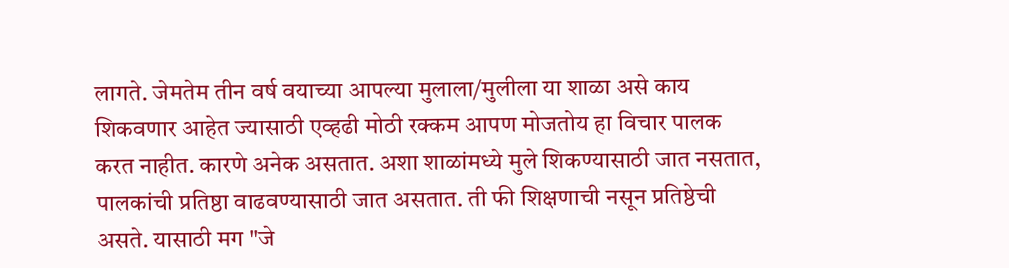लागते. जेमतेम तीन वर्ष वयाच्या आपल्या मुलाला/मुलीला या शाळा असे काय शिकवणार आहेत ज्यासाठी एव्हढी मोठी रक्कम आपण मोजतोय हा विचार पालक करत नाहीत. कारणे अनेक असतात. अशा शाळांमध्ये मुले शिकण्यासाठी जात नसतात, पालकांची प्रतिष्ठा वाढवण्यासाठी जात असतात. ती फी शिक्षणाची नसून प्रतिष्ठेची असते. यासाठी मग "जे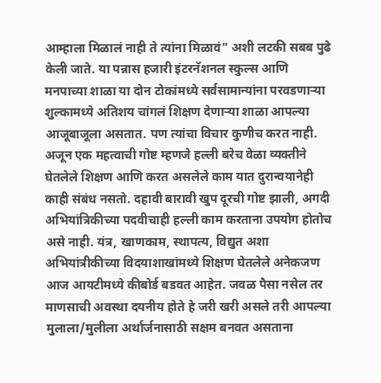आम्हाला मिळालं नाही ते त्यांना मिळावं" अशी लटकी सबब पुढे केली जाते. या पन्नास हजारी इंटरनॅशनल स्कुल्स आणि मनपाच्या शाळा या दोन टोकांमध्ये सर्वसामान्यांना परवडणार्‍या शुल्कामध्ये अतिशय चांगलं शिक्षण देणार्‍या शाळा आपल्या आजूबाजूला असतात. पण त्यांचा विचार कुणीच करत नाही. अजून एक महत्वाची गोष्ट म्हणजे हल्ली बरेच वेळा व्यक्तीने घेतलेले शिक्षण आणि करत असलेले काम यात दुरान्वयानेही काही संबंध नसतो. दहावी बारावी खुप दूरची गोष्ट झाली, अगदी अभियांत्रिकीच्या पदवीचाही हल्ली काम करताना उपयोग होतोच असे नाही. यंत्र, खाणकाम, स्थापत्य, विद्युत अशा अभियांत्रीकीच्या विदयाशाखांमध्ये शिक्षण घेतलेले अनेकजण आज आयटीमध्ये कीबोर्ड बडवत आहेत. जवळ पैसा नसेल तर माणसाची अवस्था दयनीय होते हे जरी खरी असले तरी आपल्या मुलाला/मुलीला अर्थार्जनासाठी सक्षम बनवत असताना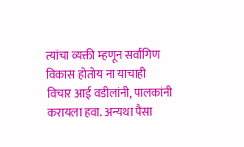त्यांचा व्यक्ती म्हणून सर्वांगिण विकास होतोय ना याचाही विचार आई वडीलांनी, पालकांनी करायला हवा. अन्यथा पैसा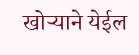खोर्‍याने येईल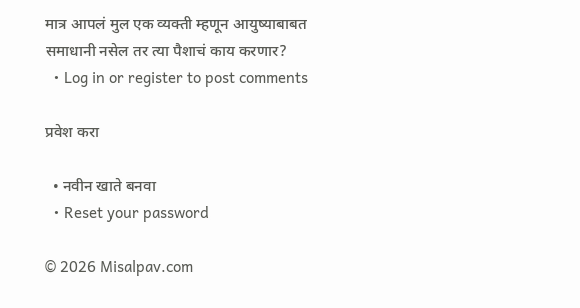मात्र आपलं मुल एक व्यक्ती म्हणून आयुष्याबाबत समाधानी नसेल तर त्या पैशाचं काय करणार?
  • Log in or register to post comments

प्रवेश करा

  • नवीन खाते बनवा
  • Reset your password

© 2026 Misalpav.com